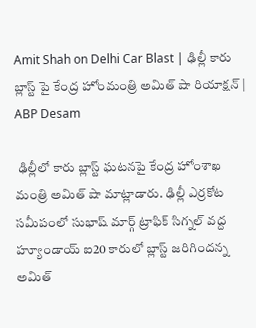Amit Shah on Delhi Car Blast | ఢిల్లీ కారు బ్లాస్ట్ పై కేంద్ర హోంమంత్రి అమిత్ షా రియాక్షన్ | ABP Desam

 ఢిల్లీలో కారు బ్లాస్ట్ ఘటనపై కేంద్ర హోంశాఖ మంత్రి అమిత్ షా మాట్లాడారు. ఢిల్లీ ఎర్రకోట సమీపంలో సుభాష్ మార్గ్ ట్రాఫిక్ సిగ్నల్ వద్ద హ్యూండాయ్ ఐ20 కారులో బ్లాస్ట్ జరిగిందన్న అమిత్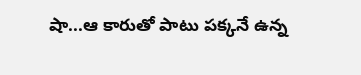షా...ఆ కారుతో పాటు పక్కనే ఉన్న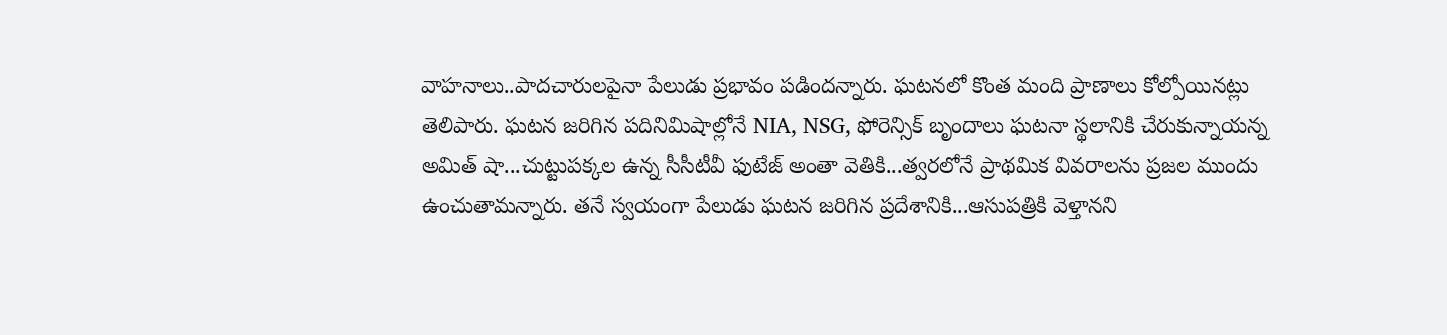వాహనాలు..పాదచారులపైనా పేలుడు ప్రభావం పడిందన్నారు. ఘటనలో కొంత మంది ప్రాణాలు కోల్పోయినట్లు తెలిపారు. ఘటన జరిగిన పదినిమిషాల్లోనే NIA, NSG, ఫోరెన్సిక్ బృందాలు ఘటనా స్థలానికి చేరుకున్నాయన్న అమిత్ షా...చుట్టుపక్కల ఉన్న సీసీటీవీ ఫుటేజ్ అంతా వెతికి...త్వరలోనే ప్రాథమిక వివరాలను ప్రజల ముందు ఉంచుతామన్నారు. తనే స్వయంగా పేలుడు ఘటన జరిగిన ప్రదేశానికి...ఆసుపత్రికి వెళ్తానని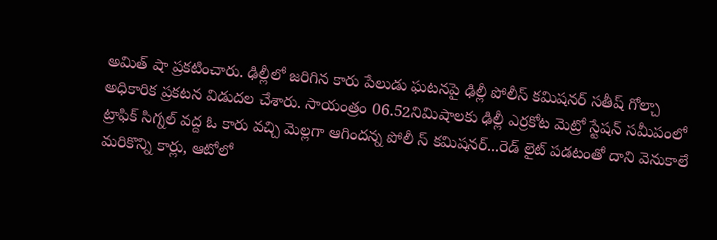అమిత్ షా ప్రకటించారు. ఢిల్లీలో జరిగిన కారు పేలుడు ఘటనపై ఢిల్లీ పోలీస్ కమిషనర్ సతీష్ గోల్చా అధికారిక ప్రకటన విడుదల చేశారు. సాయంత్రం 06.52నిమిషాలకు ఢిల్లీ ఎర్రకోట మెట్రో స్టేషన్ సమీపంలో ట్రాఫిక్ సిగ్నల్ వద్ద ఓ కారు వచ్చి మెల్లగా ఆగిందన్న పోలీ స్ కమిషనర్...రెడ్ లైట్ పడటంతో దాని వెనుకాలే మరికొన్ని కార్లు, ఆటోలో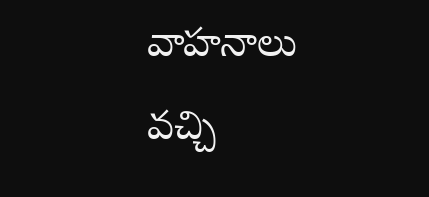వాహనాలు వచ్చి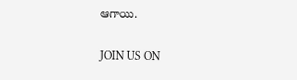ఆగాయి.

JOIN US ON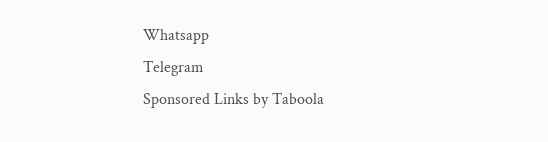Whatsapp
Telegram
Sponsored Links by Taboola